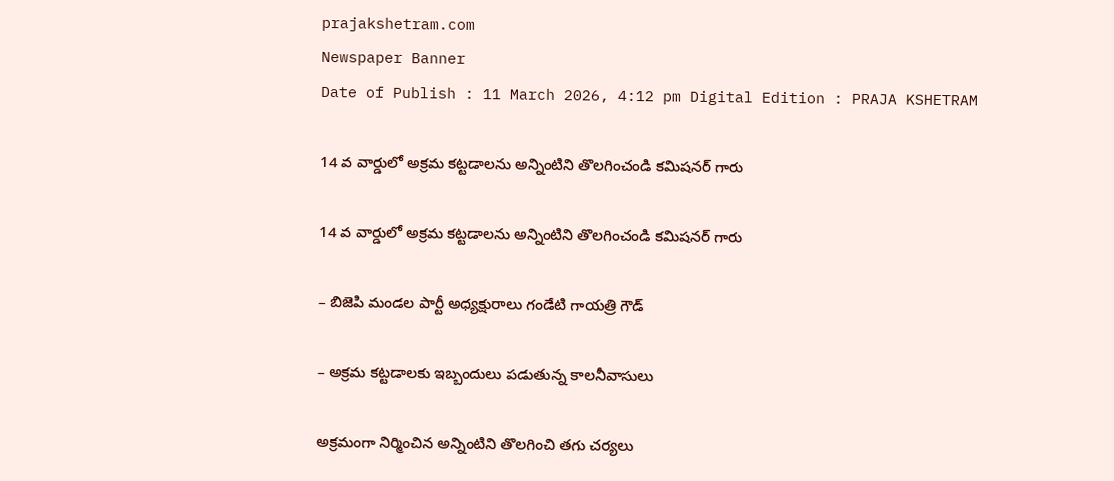prajakshetram.com
Newspaper Banner
Date of Publish : 11 March 2026, 4:12 pm Digital Edition : PRAJA KSHETRAM

14 వ వార్డులో అక్రమ కట్టడాలను అన్నింటిని తొలగించండి కమిషనర్ గారు

14 వ వార్డులో అక్రమ కట్టడాలను అన్నింటిని తొలగించండి కమిషనర్ గారు

– బిజెపి మండల పార్టీ అధ్యక్షురాలు గండేటి గాయత్రి గౌడ్

– అక్రమ కట్టడాలకు ఇబ్బందులు పడుతున్న కాలనీవాసులు

అక్రమంగా నిర్మించిన అన్నింటిని తొలగించి తగు చర్యలు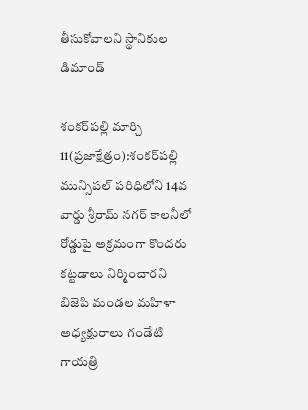తీసుకోవాలని స్థానికుల డిమాండ్

శంకర్‌పల్లి మార్చి 11(ప్రజాక్షేత్రం):శంకర్‌పల్లి మున్సిపల్ పరిధిలోని 14వ వార్డు శ్రీరామ్ నగర్ కాలనీలో రోడ్డుపై అక్రమంగా కొందరు కట్టడాలు నిర్మించారని బిజెపి మండల మహిళా అధ్యక్షురాలు గండేటి గాయత్రి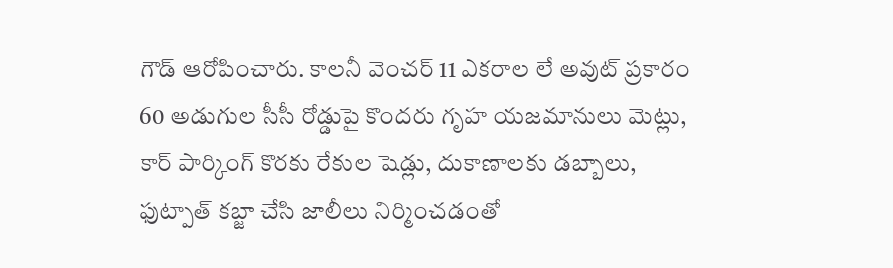గౌడ్ ఆరోపించారు. కాలనీ వెంచర్ 11 ఎకరాల లే అవుట్ ప్రకారం 60 అడుగుల సీసీ రోడ్డుపై కొందరు గృహ యజమానులు మెట్లు, కార్ పార్కింగ్ కొరకు రేకుల షెడ్లు, దుకాణాలకు డబ్బాలు, ఫుట్పాత్ కబ్జా చేసి జాలీలు నిర్మించడంతో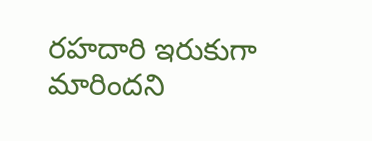రహదారి ఇరుకుగా మారిందని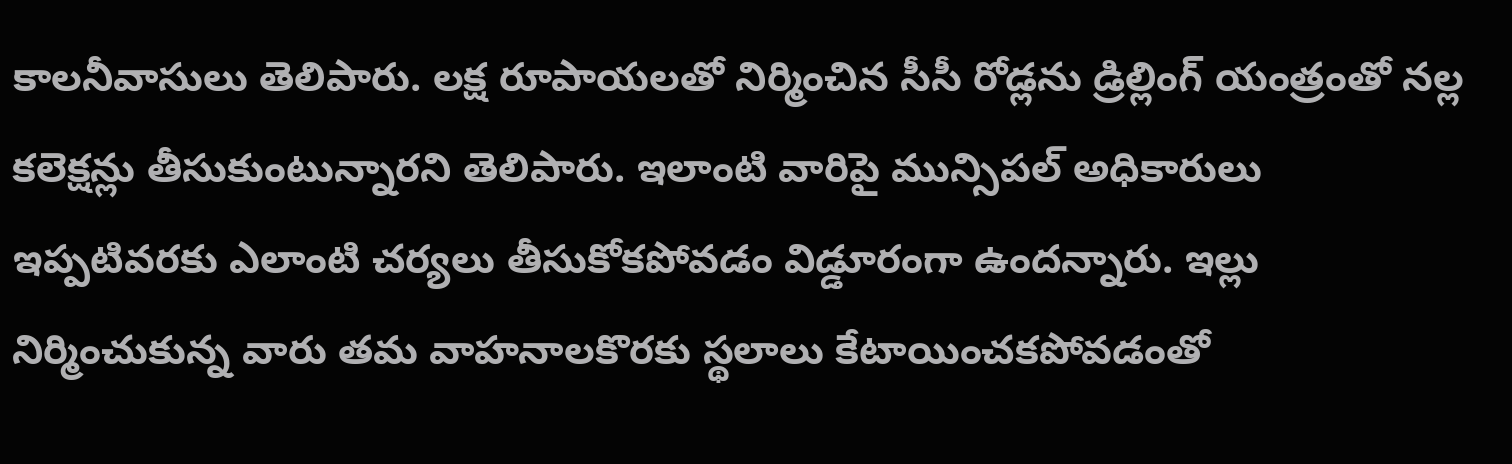కాలనీవాసులు తెలిపారు. లక్ష రూపాయలతో నిర్మించిన సీసీ రోడ్లను డ్రిల్లింగ్ యంత్రంతో నల్ల కలెక్షన్లు తీసుకుంటున్నారని తెలిపారు. ఇలాంటి వారిపై మున్సిపల్ అధికారులు ఇప్పటివరకు ఎలాంటి చర్యలు తీసుకోకపోవడం విడ్డూరంగా ఉందన్నారు. ఇల్లు నిర్మించుకున్న వారు తమ వాహనాలకొరకు స్థలాలు కేటాయించకపోవడంతో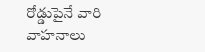రోడ్డుపైనే వారి వాహనాలు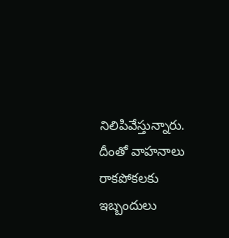నిలిపివేస్తున్నారు. దీంతో వాహనాలు రాకపోకలకు ఇబ్బందులు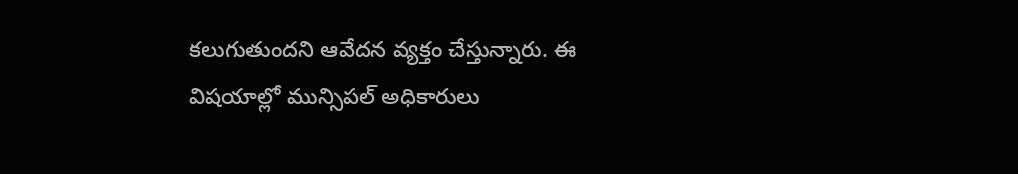కలుగుతుందని ఆవేదన వ్యక్తం చేస్తున్నారు. ఈ విషయాల్లో మున్సిపల్ అధికారులు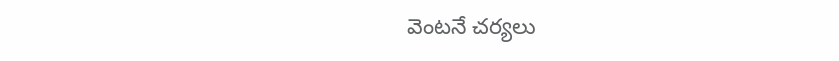వెంటనే చర్యలు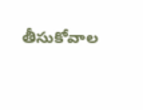తీసుకోవాల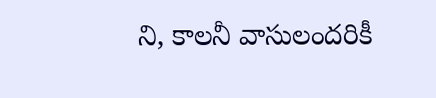ని, కాలనీ వాసులందరికీ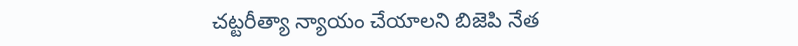చట్టరీత్యా న్యాయం చేయాలని బిజెపి నేత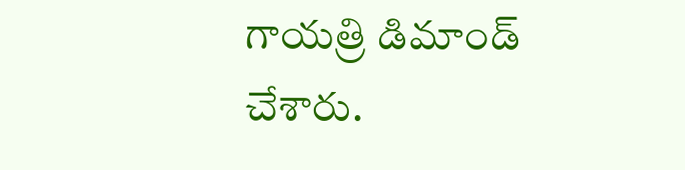గాయత్రి డిమాండ్ చేశారు.